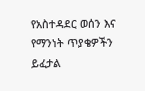የአስተዳደር ወሰን እና የማንነት ጥያቄዎችን ይፈታል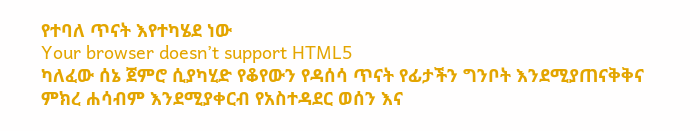የተባለ ጥናት እየተካሄደ ነው
Your browser doesn’t support HTML5
ካለፈው ሰኔ ጀምሮ ሲያካሂድ የቆየውን የዳሰሳ ጥናት የፊታችን ግንቦት እንደሚያጠናቅቅና ምክረ ሐሳብም እንደሚያቀርብ የአስተዳደር ወሰን እና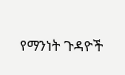የማንነት ጉዳዮች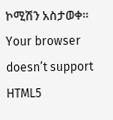ኮሚሽን አስታወቀ።
Your browser doesn’t support HTML5